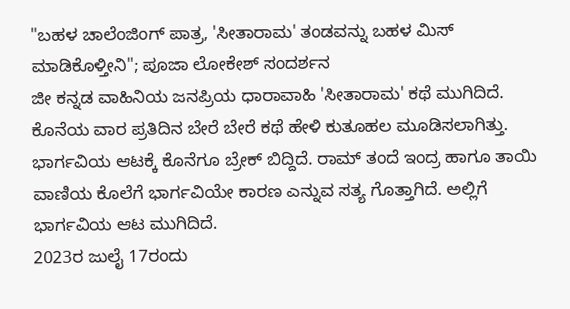"ಬಹಳ ಚಾಲೆಂಜಿಂಗ್ ಪಾತ್ರ, 'ಸೀತಾರಾಮ' ತಂಡವನ್ನು ಬಹಳ ಮಿಸ್ ಮಾಡಿಕೊಳ್ತೀನಿ"; ಪೂಜಾ ಲೋಕೇಶ್ ಸಂದರ್ಶನ
ಜೀ ಕನ್ನಡ ವಾಹಿನಿಯ ಜನಪ್ರಿಯ ಧಾರಾವಾಹಿ 'ಸೀತಾರಾಮ' ಕಥೆ ಮುಗಿದಿದೆ. ಕೊನೆಯ ವಾರ ಪ್ರತಿದಿನ ಬೇರೆ ಬೇರೆ ಕಥೆ ಹೇಳಿ ಕುತೂಹಲ ಮೂಡಿಸಲಾಗಿತ್ತು. ಭಾರ್ಗವಿಯ ಆಟಕ್ಕೆ ಕೊನೆಗೂ ಬ್ರೇಕ್ ಬಿದ್ದಿದೆ. ರಾಮ್ ತಂದೆ ಇಂದ್ರ ಹಾಗೂ ತಾಯಿ ವಾಣಿಯ ಕೊಲೆಗೆ ಭಾರ್ಗವಿಯೇ ಕಾರಣ ಎನ್ನುವ ಸತ್ಯ ಗೊತ್ತಾಗಿದೆ. ಅಲ್ಲಿಗೆ ಭಾರ್ಗವಿಯ ಆಟ ಮುಗಿದಿದೆ.
2023ರ ಜುಲೈ 17ರಂದು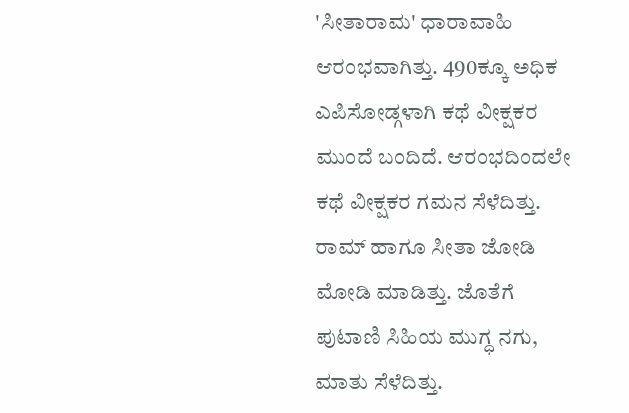'ಸೀತಾರಾಮ' ಧಾರಾವಾಹಿ ಆರಂಭವಾಗಿತ್ತು. 490ಕ್ಕೂ ಅಧಿಕ ಎಪಿಸೋಡ್ಗಳಾಗಿ ಕಥೆ ವೀಕ್ಷಕರ ಮುಂದೆ ಬಂದಿದೆ. ಆರಂಭದಿಂದಲೇ ಕಥೆ ವೀಕ್ಷಕರ ಗಮನ ಸೆಳೆದಿತ್ತು. ರಾಮ್ ಹಾಗೂ ಸೀತಾ ಜೋಡಿ ಮೋಡಿ ಮಾಡಿತ್ತು. ಜೊತೆಗೆ ಪುಟಾಣಿ ಸಿಹಿಯ ಮುಗ್ಧ ನಗು, ಮಾತು ಸೆಳೆದಿತ್ತು.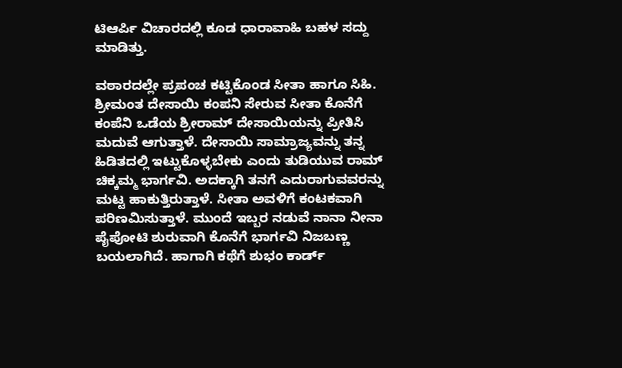ಟಿಆರ್ಪಿ ವಿಚಾರದಲ್ಲಿ ಕೂಡ ಧಾರಾವಾಹಿ ಬಹಳ ಸದ್ದು ಮಾಡಿತ್ತು.

ವಠಾರದಲ್ಲೇ ಪ್ರಪಂಚ ಕಟ್ಟಿಕೊಂಡ ಸೀತಾ ಹಾಗೂ ಸಿಹಿ. ಶ್ರೀಮಂತ ದೇಸಾಯಿ ಕಂಪನಿ ಸೇರುವ ಸೀತಾ ಕೊನೆಗೆ ಕಂಪೆನಿ ಒಡೆಯ ಶ್ರೀರಾಮ್ ದೇಸಾಯಿಯನ್ನು ಪ್ರೀತಿಸಿ ಮದುವೆ ಆಗುತ್ತಾಳೆ. ದೇಸಾಯಿ ಸಾಮ್ರಾಜ್ಯವನ್ನು ತನ್ನ ಹಿಡಿತದಲ್ಲಿ ಇಟ್ಟುಕೊಳ್ಳಬೇಕು ಎಂದು ತುಡಿಯುವ ರಾಮ್ ಚಿಕ್ಕಮ್ಮ ಭಾರ್ಗವಿ. ಅದಕ್ಕಾಗಿ ತನಗೆ ಎದುರಾಗುವವರನ್ನು ಮಟ್ಟ ಹಾಕುತ್ತಿರುತ್ತಾಳೆ. ಸೀತಾ ಅವಳಿಗೆ ಕಂಟಕವಾಗಿ ಪರಿಣಮಿಸುತ್ತಾಳೆ. ಮುಂದೆ ಇಬ್ಬರ ನಡುವೆ ನಾನಾ ನೀನಾ ಪೈಪೋಟಿ ಶುರುವಾಗಿ ಕೊನೆಗೆ ಭಾರ್ಗವಿ ನಿಜಬಣ್ಣ ಬಯಲಾಗಿದೆ. ಹಾಗಾಗಿ ಕಥೆಗೆ ಶುಭಂ ಕಾರ್ಡ್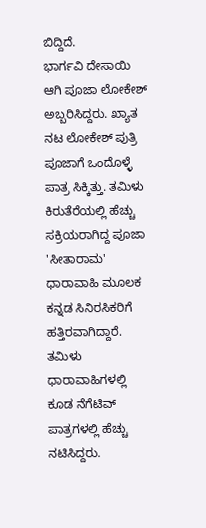ಬಿದ್ದಿದೆ.
ಭಾರ್ಗವಿ ದೇಸಾಯಿ ಆಗಿ ಪೂಜಾ ಲೋಕೇಶ್ ಅಬ್ಬರಿಸಿದ್ದರು. ಖ್ಯಾತ ನಟ ಲೋಕೇಶ್ ಪುತ್ರಿ ಪೂಜಾಗೆ ಒಂದೊಳ್ಳೆ ಪಾತ್ರ ಸಿಕ್ಕಿತ್ತು. ತಮಿಳು ಕಿರುತೆರೆಯಲ್ಲಿ ಹೆಚ್ಚು ಸಕ್ರಿಯರಾಗಿದ್ದ ಪೂಜಾ 'ಸೀತಾರಾಮ' ಧಾರಾವಾಹಿ ಮೂಲಕ ಕನ್ನಡ ಸಿನಿರಸಿಕರಿಗೆ ಹತ್ತಿರವಾಗಿದ್ದಾರೆ. ತಮಿಳು ಧಾರಾವಾಹಿಗಳಲ್ಲಿ ಕೂಡ ನೆಗೆಟಿವ್ ಪಾತ್ರಗಳಲ್ಲಿ ಹೆಚ್ಚು ನಟಿಸಿದ್ದರು.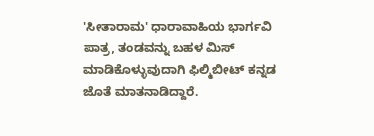'ಸೀತಾರಾಮ' ಧಾರಾವಾಹಿಯ ಭಾರ್ಗವಿ ಪಾತ್ರ, ತಂಡವನ್ನು ಬಹಳ ಮಿಸ್ ಮಾಡಿಕೊಳ್ಳುವುದಾಗಿ ಫಿಲ್ಮಿಬೀಟ್ ಕನ್ನಡ ಜೊತೆ ಮಾತನಾಡಿದ್ದಾರೆ.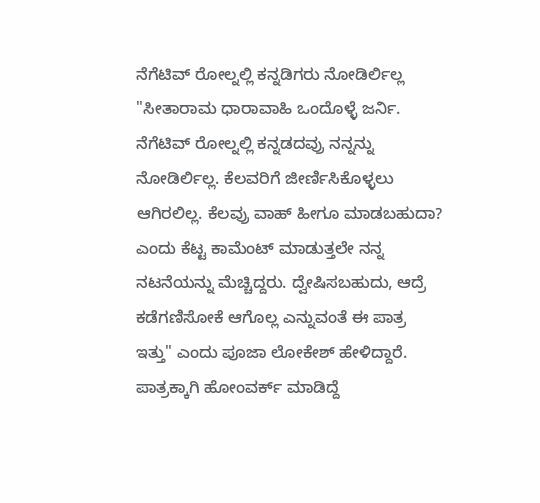ನೆಗೆಟಿವ್ ರೋಲ್ನಲ್ಲಿ ಕನ್ನಡಿಗರು ನೋಡಿರ್ಲಿಲ್ಲ
"ಸೀತಾರಾಮ ಧಾರಾವಾಹಿ ಒಂದೊಳ್ಳೆ ಜರ್ನಿ. ನೆಗೆಟಿವ್ ರೋಲ್ನಲ್ಲಿ ಕನ್ನಡದವ್ರು ನನ್ನನ್ನು ನೋಡಿರ್ಲಿಲ್ಲ. ಕೆಲವರಿಗೆ ಜೀರ್ಣಿಸಿಕೊಳ್ಳಲು ಆಗಿರಲಿಲ್ಲ. ಕೆಲವ್ರು ವಾಹ್ ಹೀಗೂ ಮಾಡಬಹುದಾ? ಎಂದು ಕೆಟ್ಟ ಕಾಮೆಂಟ್ ಮಾಡುತ್ತಲೇ ನನ್ನ ನಟನೆಯನ್ನು ಮೆಚ್ಚಿದ್ದರು. ದ್ವೇಷಿಸಬಹುದು, ಆದ್ರೆ ಕಡೆಗಣಿಸೋಕೆ ಆಗೊಲ್ಲ ಎನ್ನುವಂತೆ ಈ ಪಾತ್ರ ಇತ್ತು" ಎಂದು ಪೂಜಾ ಲೋಕೇಶ್ ಹೇಳಿದ್ದಾರೆ.
ಪಾತ್ರಕ್ಕಾಗಿ ಹೋಂವರ್ಕ್ ಮಾಡಿದ್ದೆ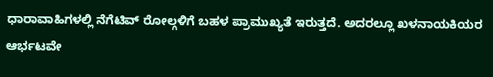ಧಾರಾವಾಹಿಗಳಲ್ಲಿ ನೆಗೆಟಿವ್ ರೋಲ್ಗಳಿಗೆ ಬಹಳ ಪ್ರಾಮುಖ್ಯತೆ ಇರುತ್ತದೆ. ಅದರಲ್ಲೂ ಖಳನಾಯಕಿಯರ ಆರ್ಭಟವೇ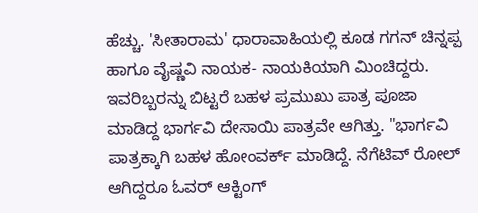ಹೆಚ್ಚು. 'ಸೀತಾರಾಮ' ಧಾರಾವಾಹಿಯಲ್ಲಿ ಕೂಡ ಗಗನ್ ಚಿನ್ನಪ್ಪ ಹಾಗೂ ವೈಷ್ಣವಿ ನಾಯಕ- ನಾಯಕಿಯಾಗಿ ಮಿಂಚಿದ್ದರು. ಇವರಿಬ್ಬರನ್ನು ಬಿಟ್ಟರೆ ಬಹಳ ಪ್ರಮುಖು ಪಾತ್ರ ಪೂಜಾ ಮಾಡಿದ್ದ ಭಾರ್ಗವಿ ದೇಸಾಯಿ ಪಾತ್ರವೇ ಆಗಿತ್ತು. "ಭಾರ್ಗವಿ ಪಾತ್ರಕ್ಕಾಗಿ ಬಹಳ ಹೋಂವರ್ಕ್ ಮಾಡಿದ್ದೆ. ನೆಗೆಟಿವ್ ರೋಲ್ ಆಗಿದ್ದರೂ ಓವರ್ ಆಕ್ಟಿಂಗ್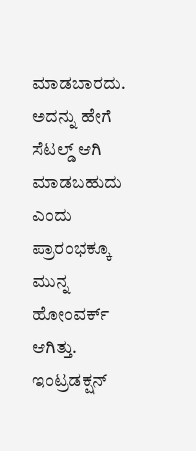ಮಾಡಬಾರದು. ಅದನ್ನು ಹೇಗೆ ಸೆಟಲ್ಡ್ ಆಗಿ ಮಾಡಬಹುದು ಎಂದು ಪ್ರಾರಂಭಕ್ಕೂ ಮುನ್ನ ಹೋಂವರ್ಕ್ ಆಗಿತ್ತು. ಇಂಟ್ರಡಕ್ಷನ್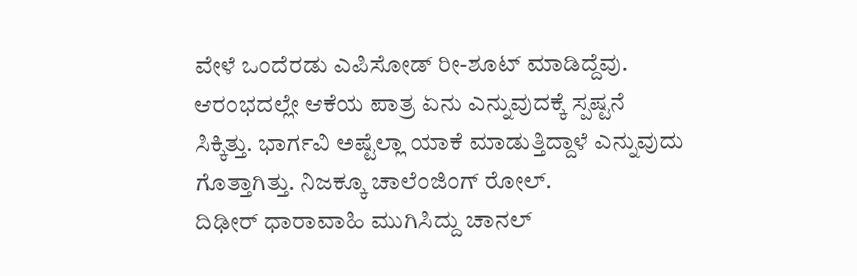ವೇಳೆ ಒಂದೆರಡು ಎಪಿಸೋಡ್ ರೀ-ಶೂಟ್ ಮಾಡಿದ್ದೆವು. ಆರಂಭದಲ್ಲೇ ಆಕೆಯ ಪಾತ್ರ ಏನು ಎನ್ನುವುದಕ್ಕೆ ಸ್ಪಷ್ಟನೆ ಸಿಕ್ಕಿತ್ತು. ಭಾರ್ಗವಿ ಅಷ್ಟೆಲ್ಲಾ ಯಾಕೆ ಮಾಡುತ್ತಿದ್ದಾಳೆ ಎನ್ನುವುದು ಗೊತ್ತಾಗಿತ್ತು. ನಿಜಕ್ಕೂ ಚಾಲೆಂಜಿಂಗ್ ರೋಲ್.
ದಿಢೀರ್ ಧಾರಾವಾಹಿ ಮುಗಿಸಿದ್ದು ಚಾನಲ್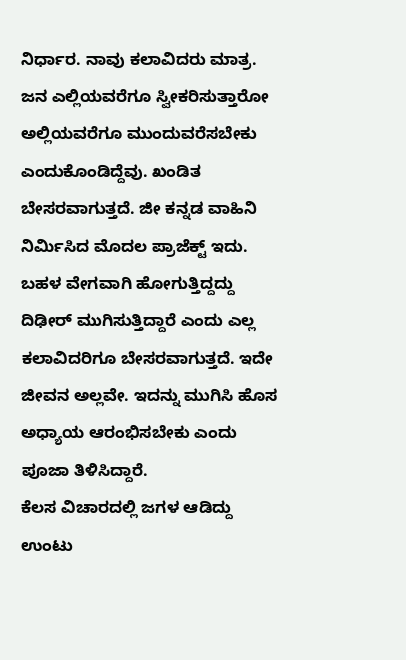ನಿರ್ಧಾರ. ನಾವು ಕಲಾವಿದರು ಮಾತ್ರ. ಜನ ಎಲ್ಲಿಯವರೆಗೂ ಸ್ವೀಕರಿಸುತ್ತಾರೋ ಅಲ್ಲಿಯವರೆಗೂ ಮುಂದುವರೆಸಬೇಕು ಎಂದುಕೊಂಡಿದ್ದೆವು. ಖಂಡಿತ ಬೇಸರವಾಗುತ್ತದೆ. ಜೀ ಕನ್ನಡ ವಾಹಿನಿ ನಿರ್ಮಿಸಿದ ಮೊದಲ ಪ್ರಾಜೆಕ್ಟ್ ಇದು. ಬಹಳ ವೇಗವಾಗಿ ಹೋಗುತ್ತಿದ್ದದ್ದು ದಿಢೀರ್ ಮುಗಿಸುತ್ತಿದ್ದಾರೆ ಎಂದು ಎಲ್ಲ ಕಲಾವಿದರಿಗೂ ಬೇಸರವಾಗುತ್ತದೆ. ಇದೇ ಜೀವನ ಅಲ್ಲವೇ. ಇದನ್ನು ಮುಗಿಸಿ ಹೊಸ ಅಧ್ಯಾಯ ಆರಂಭಿಸಬೇಕು ಎಂದು ಪೂಜಾ ತಿಳಿಸಿದ್ದಾರೆ.
ಕೆಲಸ ವಿಚಾರದಲ್ಲಿ ಜಗಳ ಆಡಿದ್ದು ಉಂಟು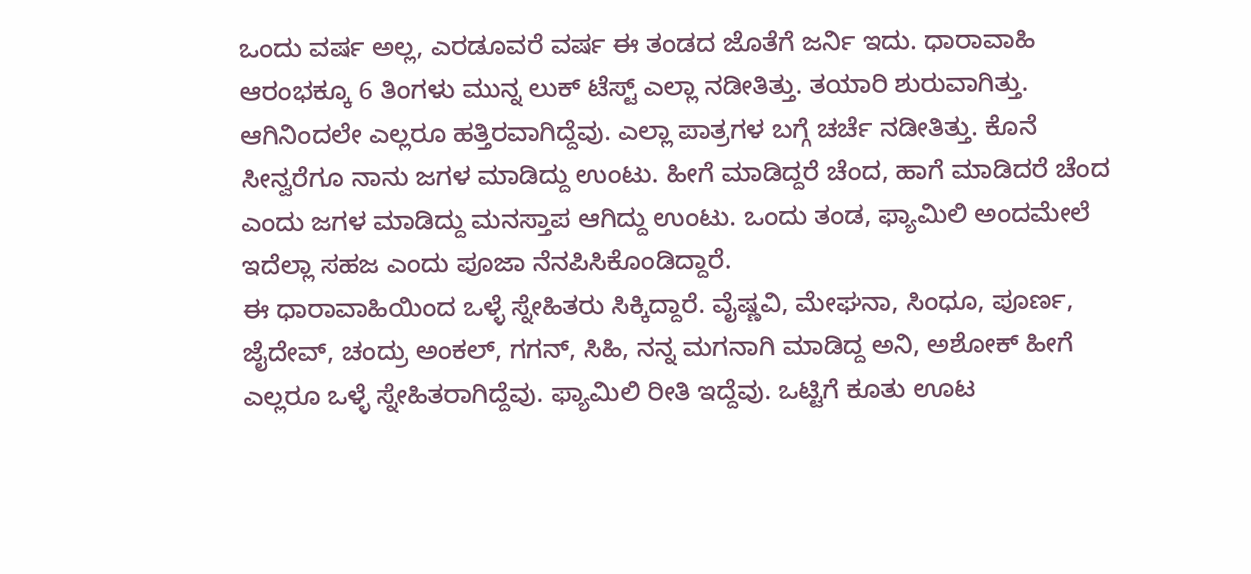ಒಂದು ವರ್ಷ ಅಲ್ಲ, ಎರಡೂವರೆ ವರ್ಷ ಈ ತಂಡದ ಜೊತೆಗೆ ಜರ್ನಿ ಇದು. ಧಾರಾವಾಹಿ ಆರಂಭಕ್ಕೂ 6 ತಿಂಗಳು ಮುನ್ನ ಲುಕ್ ಟೆಸ್ಟ್ ಎಲ್ಲಾ ನಡೀತಿತ್ತು. ತಯಾರಿ ಶುರುವಾಗಿತ್ತು. ಆಗಿನಿಂದಲೇ ಎಲ್ಲರೂ ಹತ್ತಿರವಾಗಿದ್ದೆವು. ಎಲ್ಲಾ ಪಾತ್ರಗಳ ಬಗ್ಗೆ ಚರ್ಚೆ ನಡೀತಿತ್ತು. ಕೊನೆ ಸೀನ್ವರೆಗೂ ನಾನು ಜಗಳ ಮಾಡಿದ್ದು ಉಂಟು. ಹೀಗೆ ಮಾಡಿದ್ದರೆ ಚೆಂದ, ಹಾಗೆ ಮಾಡಿದರೆ ಚೆಂದ ಎಂದು ಜಗಳ ಮಾಡಿದ್ದು ಮನಸ್ತಾಪ ಆಗಿದ್ದು ಉಂಟು. ಒಂದು ತಂಡ, ಫ್ಯಾಮಿಲಿ ಅಂದಮೇಲೆ ಇದೆಲ್ಲಾ ಸಹಜ ಎಂದು ಪೂಜಾ ನೆನಪಿಸಿಕೊಂಡಿದ್ದಾರೆ.
ಈ ಧಾರಾವಾಹಿಯಿಂದ ಒಳ್ಳೆ ಸ್ನೇಹಿತರು ಸಿಕ್ಕಿದ್ದಾರೆ. ವೈಷ್ಣವಿ, ಮೇಘನಾ, ಸಿಂಧೂ, ಪೂರ್ಣ, ಜೈದೇವ್, ಚಂದ್ರು ಅಂಕಲ್, ಗಗನ್, ಸಿಹಿ, ನನ್ನ ಮಗನಾಗಿ ಮಾಡಿದ್ದ ಅನಿ, ಅಶೋಕ್ ಹೀಗೆ ಎಲ್ಲರೂ ಒಳ್ಳೆ ಸ್ನೇಹಿತರಾಗಿದ್ದೆವು. ಫ್ಯಾಮಿಲಿ ರೀತಿ ಇದ್ದೆವು. ಒಟ್ಟಿಗೆ ಕೂತು ಊಟ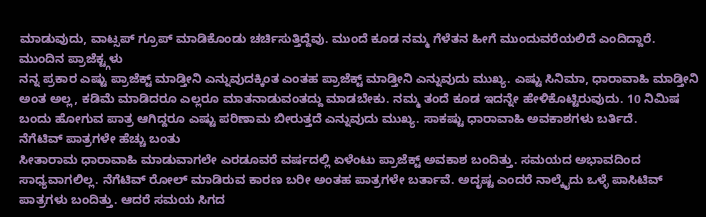ಮಾಡುವುದು, ವಾಟ್ಸಪ್ ಗ್ರೂಪ್ ಮಾಡಿಕೊಂಡು ಚರ್ಚಿಸುತ್ತಿದ್ದೆವು. ಮುಂದೆ ಕೂಡ ನಮ್ಮ ಗೆಳೆತನ ಹೀಗೆ ಮುಂದುವರೆಯಲಿದೆ ಎಂದಿದ್ದಾರೆ.
ಮುಂದಿನ ಪ್ರಾಜೆಕ್ಟ್ಗಳು
ನನ್ನ ಪ್ರಕಾರ ಎಷ್ಟು ಪ್ರಾಜೆಕ್ಟ್ ಮಾಡ್ತೀನಿ ಎನ್ನುವುದಕ್ಕಿಂತ ಎಂತಹ ಪ್ರಾಜೆಕ್ಟ್ ಮಾಡ್ತೀನಿ ಎನ್ನುವುದು ಮುಖ್ಯ. ಎಷ್ಟು ಸಿನಿಮಾ, ಧಾರಾವಾಹಿ ಮಾಡ್ತೀನಿ ಅಂತ ಅಲ್ಲ, ಕಡಿಮೆ ಮಾಡಿದರೂ ಎಲ್ಲರೂ ಮಾತನಾಡುವಂತದ್ದು ಮಾಡಬೇಕು. ನಮ್ಮ ತಂದೆ ಕೂಡ ಇದನ್ನೇ ಹೇಳಿಕೊಟ್ಟಿರುವುದು. 10 ನಿಮಿಷ ಬಂದು ಹೋಗುವ ಪಾತ್ರ ಆಗಿದ್ದರೂ ಎಷ್ಟು ಪರಿಣಾಮ ಬೀರುತ್ತದೆ ಎನ್ನುವುದು ಮುಖ್ಯ. ಸಾಕಷ್ಟು ಧಾರಾವಾಹಿ ಅವಕಾಶಗಳು ಬರ್ತಿದೆ.
ನೆಗೆಟಿವ್ ಪಾತ್ರಗಳೇ ಹೆಚ್ಚು ಬಂತು
ಸೀತಾರಾಮ ಧಾರಾವಾಹಿ ಮಾಡುವಾಗಲೇ ಎರಡೂವರೆ ವರ್ಷದಲ್ಲಿ ಏಳೆಂಟು ಪ್ರಾಜೆಕ್ಟ್ ಅವಕಾಶ ಬಂದಿತ್ತು. ಸಮಯದ ಅಭಾವದಿಂದ ಸಾಧ್ಯವಾಗಲಿಲ್ಲ. ನೆಗೆಟಿವ್ ರೋಲ್ ಮಾಡಿರುವ ಕಾರಣ ಬರೀ ಅಂತಹ ಪಾತ್ರಗಳೇ ಬರ್ತಾವೆ. ಅದೃಷ್ಟ ಎಂದರೆ ನಾಲ್ಕೈದು ಒಳ್ಳೆ ಪಾಸಿಟಿವ್ ಪಾತ್ರಗಳು ಬಂದಿತ್ತು. ಆದರೆ ಸಮಯ ಸಿಗದ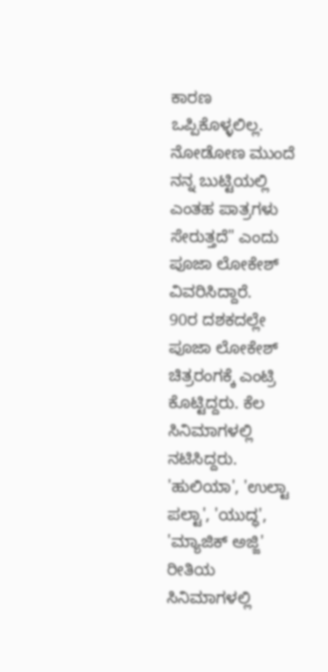ಕಾರಣ ಒಪ್ಪಿಕೊಳ್ಳಲಿಲ್ಲ. ನೋಡೋಣ ಮುಂದೆ ನನ್ನ ಬುಟ್ಟಿಯಲ್ಲಿ ಎಂತಹ ಪಾತ್ರಗಳು ಸೇರುತ್ತದೆ" ಎಂದು ಪೂಜಾ ಲೋಕೇಶ್ ವಿವರಿಸಿದ್ದಾರೆ.
90ರ ದಶಕದಲ್ಲೇ ಪೂಜಾ ಲೋಕೇಶ್ ಚಿತ್ರರಂಗಕ್ಕೆ ಎಂಟ್ರಿ ಕೊಟ್ಟಿದ್ದರು. ಕೆಲ ಸಿನಿಮಾಗಳಲ್ಲಿ ನಟಿಸಿದ್ದರು. 'ಹುಲಿಯಾ', 'ಉಲ್ಟಾ ಪಲ್ಟಾ', 'ಯುದ್ಧ', 'ಮ್ಯಾಜಿಕ್ ಅಜ್ಜಿ' ರೀತಿಯ ಸಿನಿಮಾಗಳಲ್ಲಿ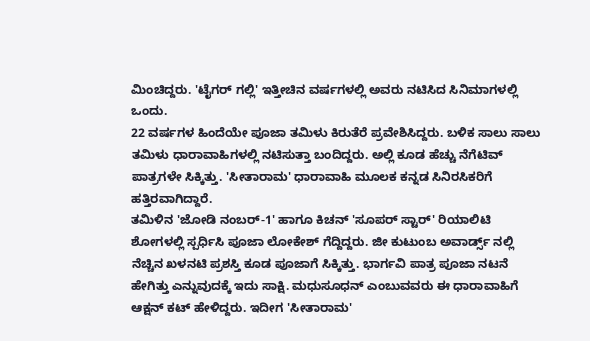ಮಿಂಚಿದ್ದರು. 'ಟೈಗರ್ ಗಲ್ಲಿ' ಇತ್ತೀಚಿನ ವರ್ಷಗಳಲ್ಲಿ ಅವರು ನಟಿಸಿದ ಸಿನಿಮಾಗಳಲ್ಲಿ ಒಂದು.
22 ವರ್ಷಗಳ ಹಿಂದೆಯೇ ಪೂಜಾ ತಮಿಳು ಕಿರುತೆರೆ ಪ್ರವೇಶಿಸಿದ್ದರು. ಬಳಿಕ ಸಾಲು ಸಾಲು ತಮಿಳು ಧಾರಾವಾಹಿಗಳಲ್ಲಿ ನಟಿಸುತ್ತಾ ಬಂದಿದ್ದರು. ಅಲ್ಲಿ ಕೂಡ ಹೆಚ್ಚು ನೆಗೆಟಿವ್ ಪಾತ್ರಗಳೇ ಸಿಕ್ಕಿತ್ತು. 'ಸೀತಾರಾಮ' ಧಾರಾವಾಹಿ ಮೂಲಕ ಕನ್ನಡ ಸಿನಿರಸಿಕರಿಗೆ ಹತ್ತಿರವಾಗಿದ್ದಾರೆ.
ತಮಿಳಿನ 'ಜೋಡಿ ನಂಬರ್-1' ಹಾಗೂ ಕಿಚನ್ 'ಸೂಪರ್ ಸ್ಟಾರ್' ರಿಯಾಲಿಟಿ ಶೋಗಳಲ್ಲಿ ಸ್ಪರ್ಧಿಸಿ ಪೂಜಾ ಲೋಕೇಶ್ ಗೆದ್ದಿದ್ದರು. ಜೀ ಕುಟುಂಬ ಅವಾರ್ಡ್ಸ್ ನಲ್ಲಿ ನೆಚ್ಚಿನ ಖಳನಟಿ ಪ್ರಶಸ್ತಿ ಕೂಡ ಪೂಜಾಗೆ ಸಿಕ್ಕಿತ್ತು. ಭಾರ್ಗವಿ ಪಾತ್ರ ಪೂಜಾ ನಟನೆ ಹೇಗಿತ್ತು ಎನ್ನುವುದಕ್ಕೆ ಇದು ಸಾಕ್ಷಿ. ಮಧುಸೂಧನ್ ಎಂಬುವವರು ಈ ಧಾರಾವಾಹಿಗೆ ಆಕ್ಷನ್ ಕಟ್ ಹೇಳಿದ್ದರು. ಇದೀಗ 'ಸೀತಾರಾಮ'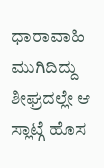ಧಾರಾವಾಹಿ ಮುಗಿದಿದ್ದು ಶೀಘ್ರದಲ್ಲೇ ಆ ಸ್ಲಾಟ್ಗೆ ಹೊಸ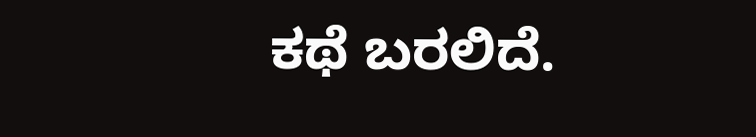ಕಥೆ ಬರಲಿದೆ.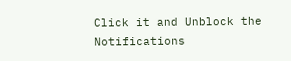Click it and Unblock the Notifications